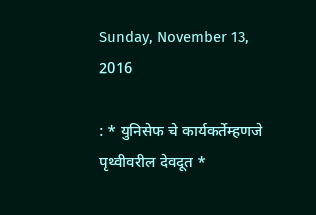Sunday, November 13, 2016

: * युनिसेफ चे कार्यकर्तेम्हणजे पृथ्वीवरील देवदूत *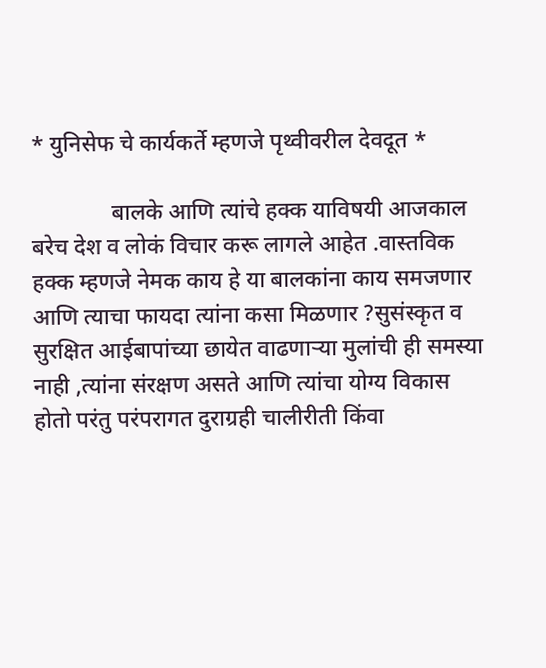* युनिसेफ चे कार्यकर्ते म्हणजे पृथ्वीवरील देवदूत *

              बालके आणि त्यांचे हक्क याविषयी आजकाल बरेच देश व लोकं विचार करू लागले आहेत .वास्तविक हक्क म्हणजे नेमक काय हे या बालकांना काय समजणार आणि त्याचा फायदा त्यांना कसा मिळणार ?सुसंस्कृत व सुरक्षित आईबापांच्या छायेत वाढणाऱ्या मुलांची ही समस्या नाही ,त्यांना संरक्षण असते आणि त्यांचा योग्य विकास होतो परंतु परंपरागत दुराग्रही चालीरीती किंवा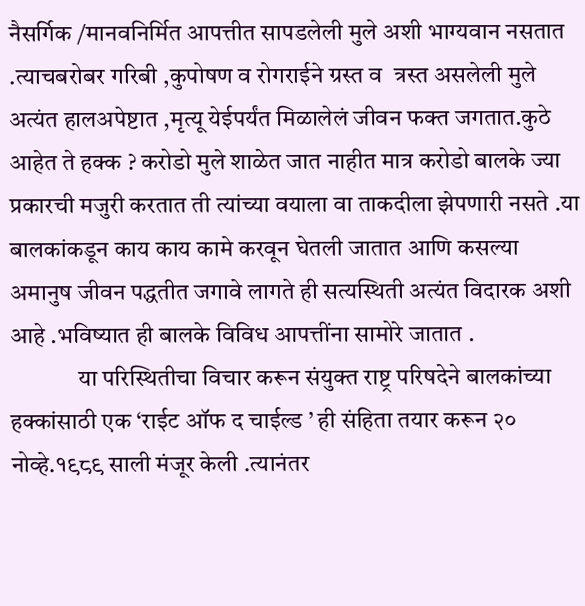नैसर्गिक /मानवनिर्मित आपत्तीत सापडलेली मुले अशी भाग्यवान नसतात .त्याचबरोबर गरिबी ,कुपोषण व रोगराईने ग्रस्त व  त्रस्त असलेली मुले अत्यंत हालअपेष्टात ,मृत्यू येईपर्यंत मिळालेलं जीवन फक्त जगतात.कुठे आहेत ते हक्क ? करोडो मुले शाळेत जात नाहीत मात्र करोडो बालके ज्या प्रकारची मजुरी करतात ती त्यांच्या वयाला वा ताकदीला झेपणारी नसते .या बालकांकडून काय काय कामे करवून घेतली जातात आणि कसल्या अमानुष जीवन पद्धतीत जगावे लागते ही सत्यस्थिती अत्यंत विदारक अशी आहे .भविष्यात ही बालके विविध आपत्तींना सामोरे जातात .
              या परिस्थितीचा विचार करून संयुक्त राष्ट्र परिषदेने बालकांच्या हक्कांसाठी एक ‘राईट ऑफ द चाईल्ड ’ ही संहिता तयार करून २० नोव्हे.१९८९ साली मंजूर केली .त्यानंतर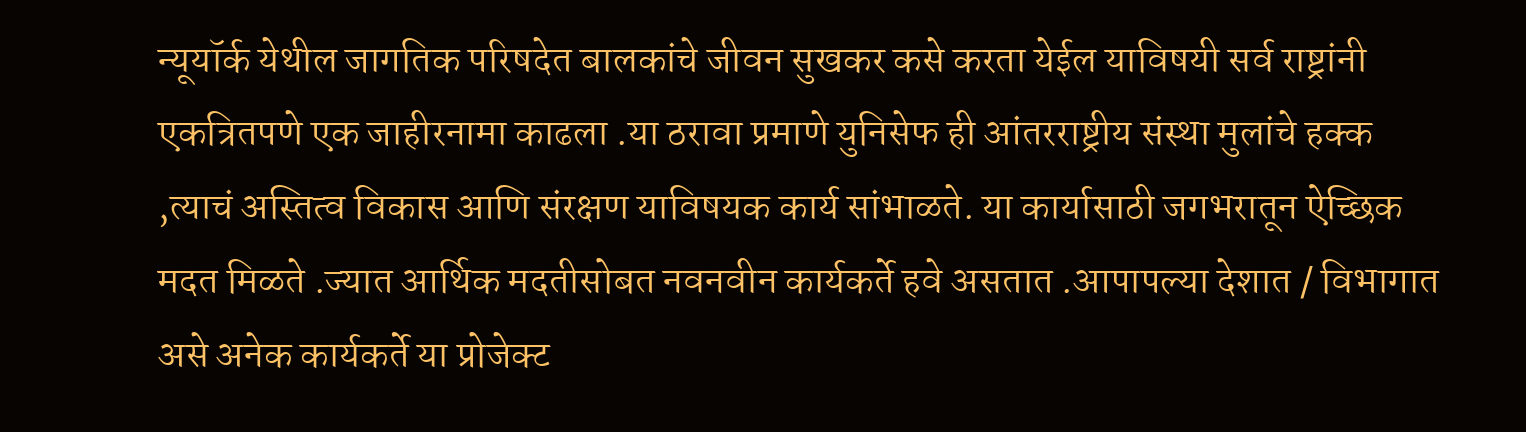न्यूयॉर्क येथील जागतिक परिषदेत बालकांचे जीवन सुखकर कसे करता येईल याविषयी सर्व राष्ट्रांनी एकत्रितपणे एक जाहीरनामा काढला .या ठरावा प्रमाणे युनिसेफ ही आंतरराष्ट्रीय संस्था मुलांचे हक्क ,त्याचं अस्तित्व विकास आणि संरक्षण याविषयक कार्य सांभाळते. या कार्यासाठी जगभरातून ऐच्छिक मदत मिळते .ज्यात आर्थिक मदतीसोबत नवनवीन कार्यकर्ते हवे असतात .आपापल्या देशात / विभागात असे अनेक कार्यकर्ते या प्रोजेक्ट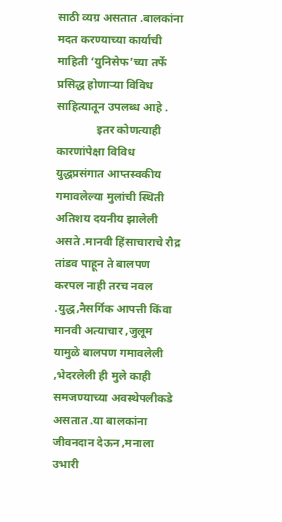साठी व्यग्र असतात .बालकांना मदत करण्याच्या कार्याची माहिती ‘युनिसेफ’च्या तर्फे प्रसिद्ध होणाऱ्या विविध साहित्यातून उपलब्ध आहे .
              इतर कोणत्याही कारणांपेक्षा विविध युद्धप्रसंगात आप्तस्वकीय गमावलेल्या मुलांची स्थिती अतिशय दयनीय झालेली असते .मानवी हिंसाचाराचे रौद्र तांडव पाहून ते बालपण करपल नाही तरच नवल .युद्ध,नैसर्गिक आपत्ती किंवा मानवी अत्याचार ,जुलूम यामुळे बालपण गमावलेली ,भेदरलेली ही मुले काही समजण्याच्या अवस्थेपलीकडे असतात .या बालकांना जीवनदान देऊन ,मनाला उभारी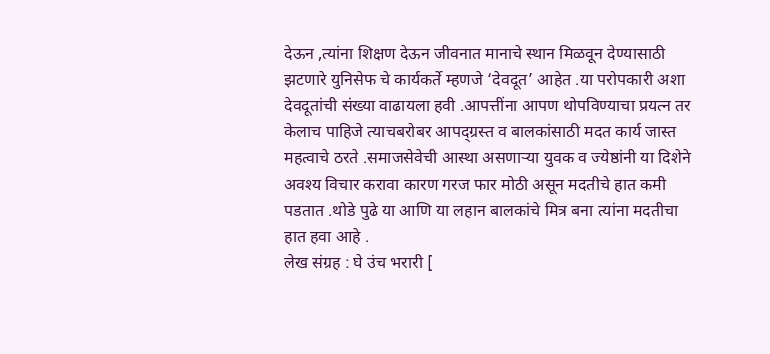देऊन ,त्यांना शिक्षण देऊन जीवनात मानाचे स्थान मिळवून देण्यासाठी झटणारे युनिसेफ चे कार्यकर्ते म्हणजे ‘देवदूत’ आहेत .या परोपकारी अशा देवदूतांची संख्या वाढायला हवी .आपत्तींना आपण थोपविण्याचा प्रयत्न तर केलाच पाहिजे त्याचबरोबर आपद्ग्रस्त व बालकांसाठी मदत कार्य जास्त महत्वाचे ठरते .समाजसेवेची आस्था असणाऱ्या युवक व ज्येष्ठांनी या दिशेने अवश्य विचार करावा कारण गरज फार मोठी असून मदतीचे हात कमी पडतात .थोडे पुढे या आणि या लहान बालकांचे मित्र बना त्यांना मदतीचा हात हवा आहे .
लेख संग्रह : घे उंच भरारी [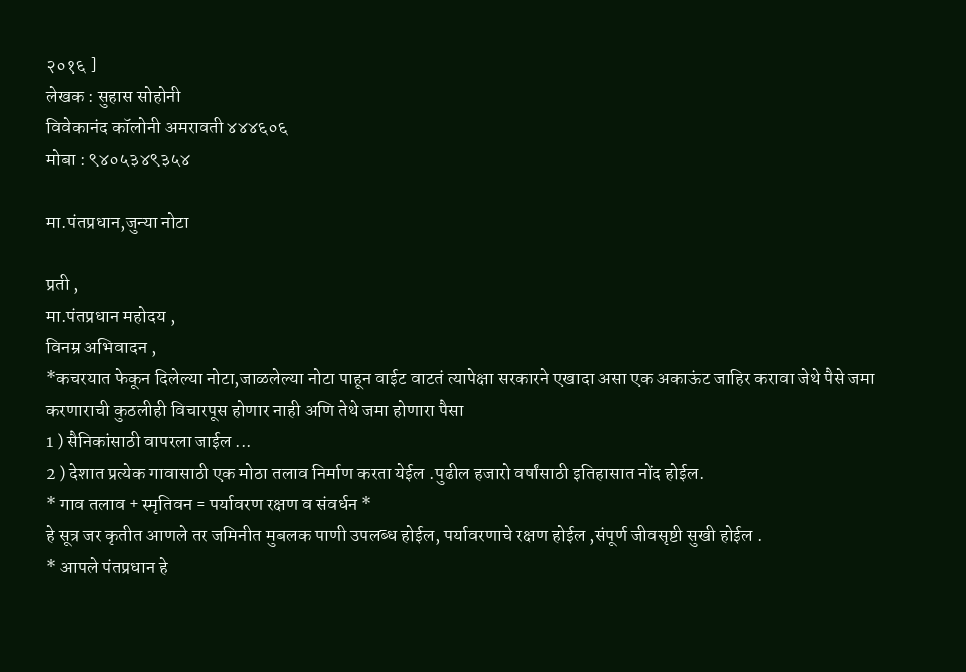२०१६ ]
लेखक : सुहास सोहोनी
विवेकानंद कॉलोनी अमरावती ४४४६०६
मोबा : ९४०५३४९३५४

मा.पंतप्रधान,जुन्या नोटा

प्रती ,
मा.पंतप्रधान महोदय ,
विनम्र अभिवादन ,
*कचरयात फेकून दिलेल्या नोटा,जाळलेल्या नोटा पाहून वाईट वाटतं त्यापेक्षा सरकारने एखादा असा एक अकाऊंट जाहिर करावा जेथे पैसे जमा करणाराची कुठलीही विचारपूस होणार नाही अणि तेथे जमा होणारा पैसा
1 ) सैनिकांसाठी वापरला जाईल ...
2 ) देशात प्रत्येक गावासाठी एक मोठा तलाव निर्माण करता येईल .पुढील हजारो वर्षांसाठी इतिहासात नोंद होईल.
* गाव तलाव + स्मृतिवन = पर्यावरण रक्षण व संवर्धन *
हे सूत्र जर कृतीत आणले तर जमिनीत मुबलक पाणी उपलब्ध होईल, पर्यावरणाचे रक्षण होईल ,संपूर्ण जीवसृष्टी सुखी होईल .
* आपले पंतप्रधान हे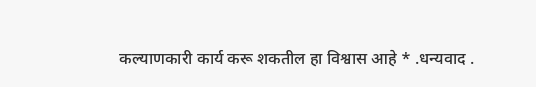कल्याणकारी कार्य करू शकतील हा विश्वास आहे * .धन्यवाद .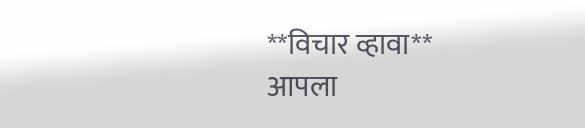**विचार व्हावा**
आपला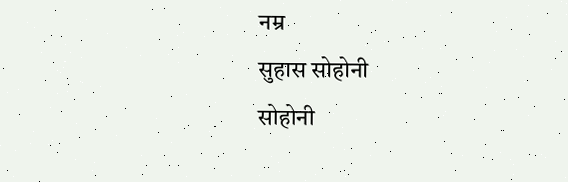नम्र
सुहास सोहोनी
सोहोनी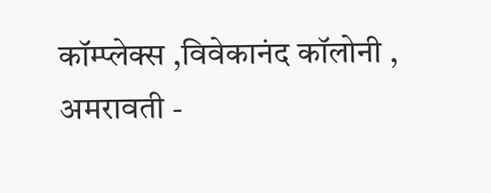कॉम्प्लेक्स ,विवेकानंद कॉलोनी ,
अमरावती -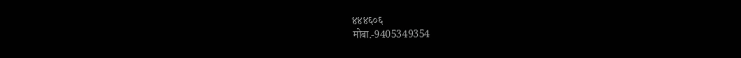४४४६०६
मोबा.-9405349354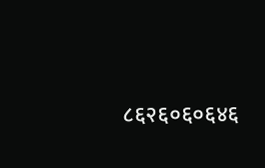८६२६०६०६४६